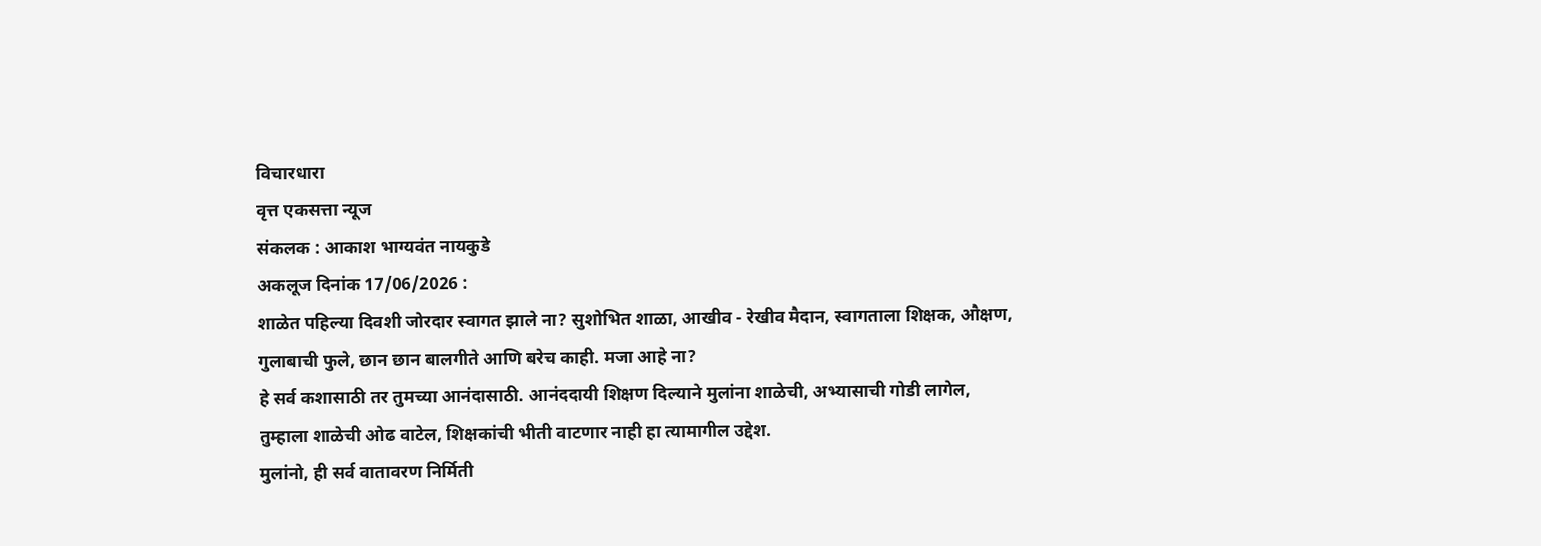विचारधारा
वृत्त एकसत्ता न्यूज
संकलक : आकाश भाग्यवंत नायकुडे
अकलूज दिनांक 17/06/2026 :
शाळेत पहिल्या दिवशी जोरदार स्वागत झाले ना? सुशोभित शाळा, आखीव - रेखीव मैदान, स्वागताला शिक्षक, औक्षण, गुलाबाची फुले, छान छान बालगीते आणि बरेच काही. मजा आहे ना?
हे सर्व कशासाठी तर तुमच्या आनंदासाठी. आनंददायी शिक्षण दिल्याने मुलांना शाळेची, अभ्यासाची गोडी लागेल, तुम्हाला शाळेची ओढ वाटेल, शिक्षकांची भीती वाटणार नाही हा त्यामागील उद्देश.
मुलांनो, ही सर्व वातावरण निर्मिती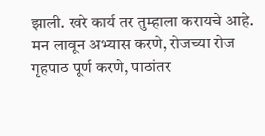झाली. खरे कार्य तर तुम्हाला करायचे आहे. मन लावून अभ्यास करणे, रोजच्या रोज गृहपाठ पूर्ण करणे, पाठांतर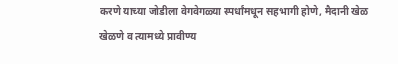करणे याच्या जोडीला वेगवेगळ्या स्पर्धांमधून सहभागी होणे, मैदानी खेळ खेळणे व त्यामध्ये प्रावीण्य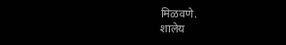मिळवणे.
शालेय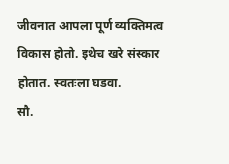जीवनात आपला पूर्ण व्यक्तिमत्व विकास होतो. इथेच खरे संस्कार होतात. स्वतःला घडवा.
सौ.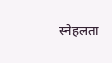स्नेहलता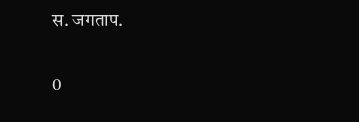स. जगताप.

0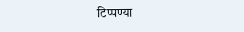टिप्पण्या